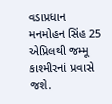વડાપ્રધાન મનમોહન સિંહ 25 એપ્રિલથી જમ્મૂ કાશ્મીરનાં પ્રવાસે જશે.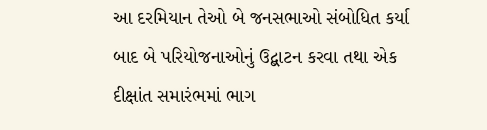આ દરમિયાન તેઓ બે જનસભાઓ સંબોધિત કર્યા બાદ બે પરિયોજનાઓનું ઉદ્બાટન કરવા તથા એક દીક્ષાંત સમારંભમાં ભાગ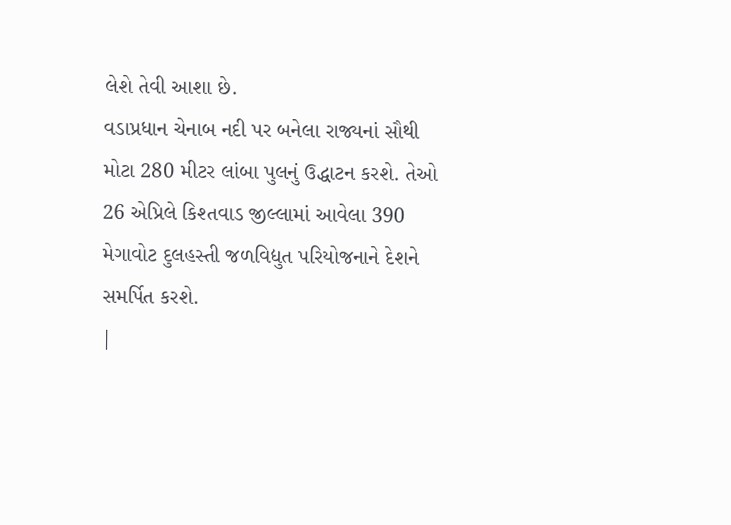લેશે તેવી આશા છે.
વડાપ્રધાન ચેનાબ નદી પર બનેલા રાજ્યનાં સૌથી મોટા 280 મીટર લાંબા પુલનું ઉદ્ધાટન કરશે. તેઓ 26 એપ્રિલે કિશ્તવાડ જીલ્લામાં આવેલા 390 મેગાવોટ દુલહસ્તી જળવિદ્યુત પરિયોજનાને દેશને સમર્પિત કરશે.
|